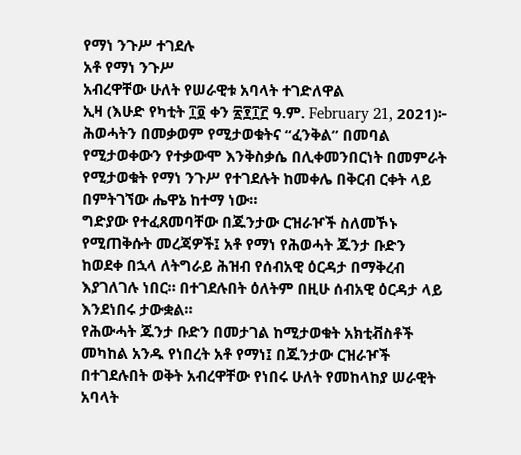የማነ ንጉሥ ተገደሉ
አቶ የማነ ንጉሥ
አብረዋቸው ሁለት የሠራዊቱ አባላት ተገድለዋል
ኢዛ (እሁድ የካቲት ፲፬ ቀን ፳፻፲፫ ዓ.ም. February 21, 2021)፦ ሕወሓትን በመቃወም የሚታወቁትና “ፈንቅል” በመባል የሚታወቀውን የተቃውሞ እንቅስቃሴ በሊቀመንበርነት በመምራት የሚታወቁት የማነ ንጉሥ የተገደሉት ከመቀሌ በቅርብ ርቀት ላይ በምትገኘው ሔዋኔ ከተማ ነው።
ግድያው የተፈጸመባቸው በጁንታው ርዝራዦች ስለመኾኑ የሚጠቅሱት መረጃዎች፤ አቶ የማነ የሕወሓት ጁንታ ቡድን ከወደቀ በኋላ ለትግራይ ሕዝብ የሰብአዊ ዕርዳታ በማቅረብ እያገለገሉ ነበር። በተገደሉበት ዕለትም በዚሁ ሰብአዊ ዕርዳታ ላይ እንደነበሩ ታውቋል።
የሕውሓት ጁንታ ቡድን በመታገል ከሚታወቁት አክቲቭስቶች መካከል አንዱ የነበረት አቶ የማነ፤ በጁንታው ርዝራዦች በተገደሉበት ወቅት አብረዋቸው የነበሩ ሁለት የመከላከያ ሠራዊት አባላት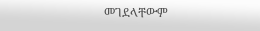መገደላቸውም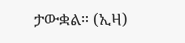ታውቋል። (ኢዛ)